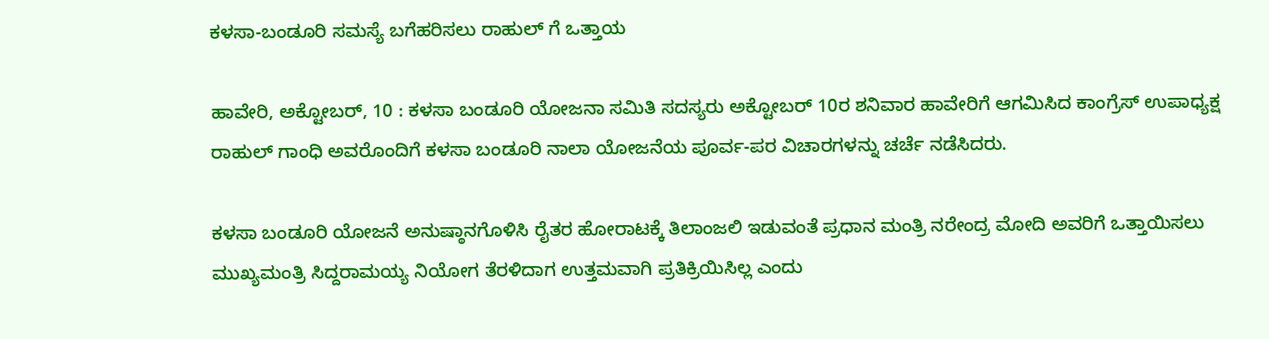ಕಳಸಾ-ಬಂಡೂರಿ ಸಮಸ್ಯೆ ಬಗೆಹರಿಸಲು ರಾಹುಲ್ ಗೆ ಒತ್ತಾಯ

ಹಾವೇರಿ, ಅಕ್ಟೋಬರ್, 10 : ಕಳಸಾ ಬಂಡೂರಿ ಯೋಜನಾ ಸಮಿತಿ ಸದಸ್ಯರು ಅಕ್ಟೋಬರ್ 10ರ ಶನಿವಾರ ಹಾವೇರಿಗೆ ಆಗಮಿಸಿದ ಕಾಂಗ್ರೆಸ್ ಉಪಾಧ್ಯಕ್ಷ ರಾಹುಲ್ ಗಾಂಧಿ ಅವರೊಂದಿಗೆ ಕಳಸಾ ಬಂಡೂರಿ ನಾಲಾ ಯೋಜನೆಯ ಪೂರ್ವ-ಪರ ವಿಚಾರಗಳನ್ನು ಚರ್ಚೆ ನಡೆಸಿದರು.

ಕಳಸಾ ಬಂಡೂರಿ ಯೋಜನೆ ಅನುಷ್ಠಾನಗೊಳಿಸಿ ರೈತರ ಹೋರಾಟಕ್ಕೆ ತಿಲಾಂಜಲಿ ಇಡುವಂತೆ ಪ್ರಧಾನ ಮಂತ್ರಿ ನರೇಂದ್ರ ಮೋದಿ ಅವರಿಗೆ ಒತ್ತಾಯಿಸಲು ಮುಖ್ಯಮಂತ್ರಿ ಸಿದ್ದರಾಮಯ್ಯ ನಿಯೋಗ ತೆರಳಿದಾಗ ಉತ್ತಮವಾಗಿ ಪ್ರತಿಕ್ರಿಯಿಸಿಲ್ಲ ಎಂದು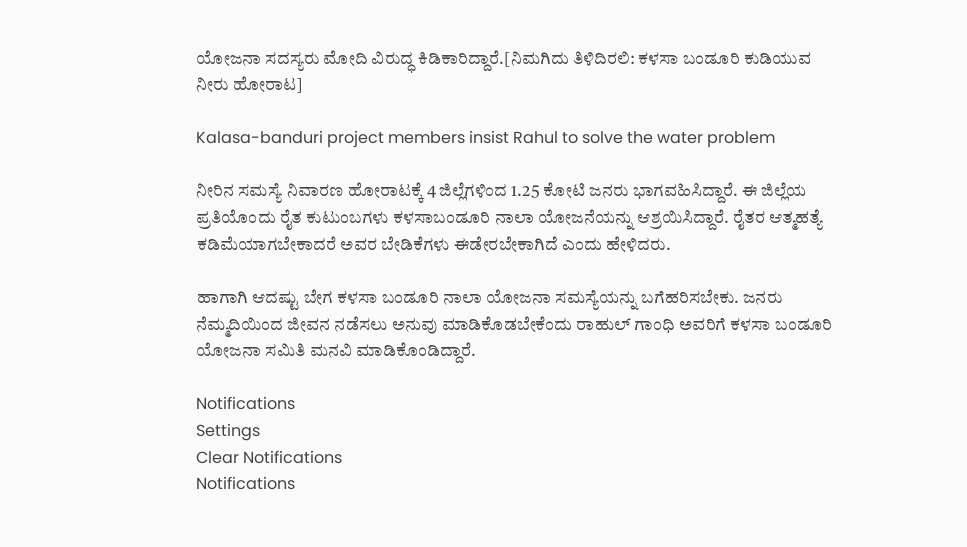ಯೋಜನಾ ಸದಸ್ಯರು ಮೋದಿ ವಿರುದ್ಧ ಕಿಡಿಕಾರಿದ್ದಾರೆ.[ನಿಮಗಿದು ತಿಳಿದಿರಲಿ: ಕಳಸಾ ಬಂಡೂರಿ ಕುಡಿಯುವ ನೀರು ಹೋರಾಟ]

Kalasa-banduri project members insist Rahul to solve the water problem

ನೀರಿನ ಸಮಸ್ಯೆ ನಿವಾರಣ ಹೋರಾಟಕ್ಕೆ 4 ಜಿಲ್ಲೆಗಳಿಂದ 1.25 ಕೋಟಿ ಜನರು ಭಾಗವಹಿಸಿದ್ದಾರೆ. ಈ ಜಿಲ್ಲೆಯ ಪ್ರತಿಯೊಂದು ರೈತ ಕುಟುಂಬಗಳು ಕಳಸಾಬಂಡೂರಿ ನಾಲಾ ಯೋಜನೆಯನ್ನು ಆಶ್ರಯಿಸಿದ್ದಾರೆ. ರೈತರ ಆತ್ಮಹತ್ಯೆ ಕಡಿಮೆಯಾಗಬೇಕಾದರೆ ಅವರ ಬೇಡಿಕೆಗಳು ಈಡೇರಬೇಕಾಗಿದೆ ಎಂದು ಹೇಳಿದರು.

ಹಾಗಾಗಿ ಆದಷ್ಟು ಬೇಗ ಕಳಸಾ ಬಂಡೂರಿ ನಾಲಾ ಯೋಜನಾ ಸಮಸ್ಯೆಯನ್ನು ಬಗೆಹರಿಸಬೇಕು. ಜನರು ನೆಮ್ಮದಿಯಿಂದ ಜೀವನ ನಡೆಸಲು ಅನುವು ಮಾಡಿಕೊಡಬೇಕೆಂದು ರಾಹುಲ್ ಗಾಂಧಿ ಅವರಿಗೆ ಕಳಸಾ ಬಂಡೂರಿ ಯೋಜನಾ ಸಮಿತಿ ಮನವಿ ಮಾಡಿಕೊಂಡಿದ್ದಾರೆ.

Notifications
Settings
Clear Notifications
Notifications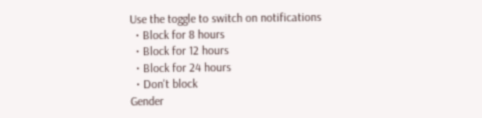Use the toggle to switch on notifications
  • Block for 8 hours
  • Block for 12 hours
  • Block for 24 hours
  • Don't block
Gender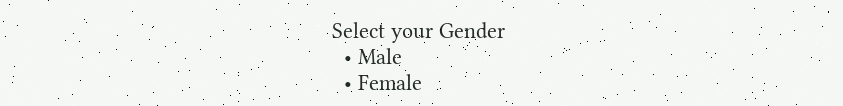Select your Gender
  • Male
  • Female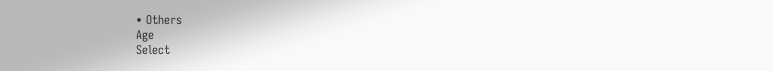• Others
Age
Select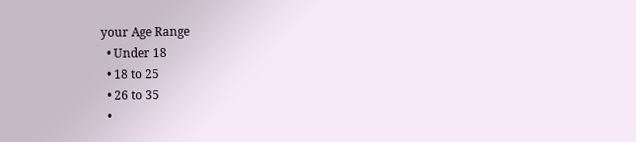your Age Range
  • Under 18
  • 18 to 25
  • 26 to 35
  •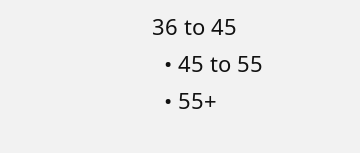36 to 45
  • 45 to 55
  • 55+